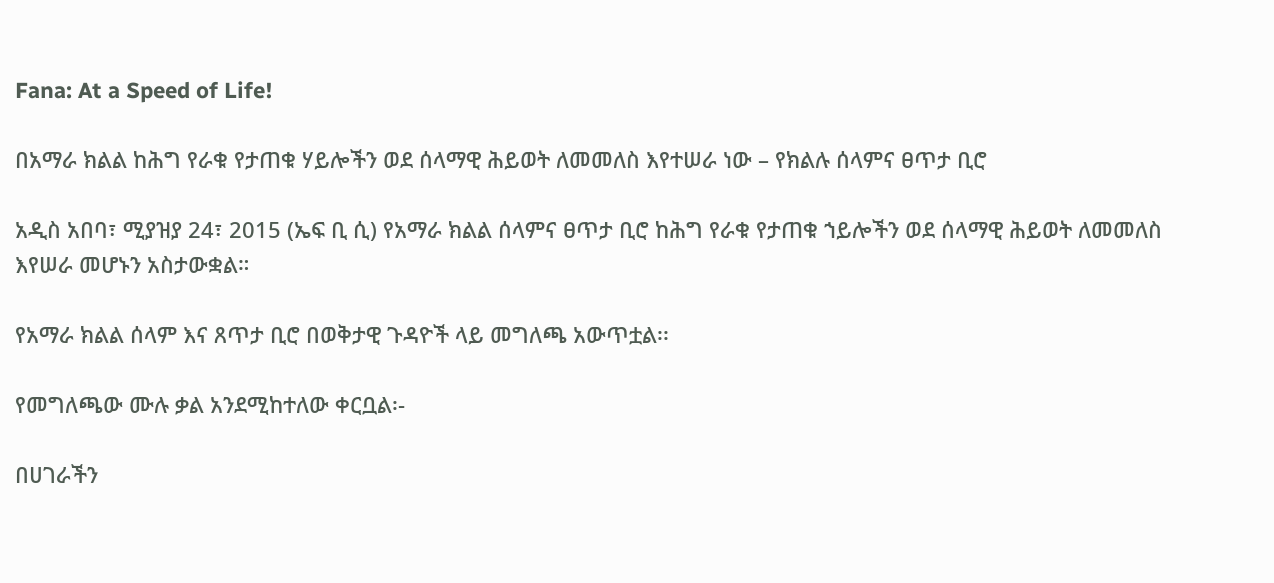Fana: At a Speed of Life!

በአማራ ክልል ከሕግ የራቁ የታጠቁ ሃይሎችን ወደ ሰላማዊ ሕይወት ለመመለስ እየተሠራ ነው – የክልሉ ሰላምና ፀጥታ ቢሮ

አዲስ አበባ፣ ሚያዝያ 24፣ 2015 (ኤፍ ቢ ሲ) የአማራ ክልል ሰላምና ፀጥታ ቢሮ ከሕግ የራቁ የታጠቁ ኀይሎችን ወደ ሰላማዊ ሕይወት ለመመለስ እየሠራ መሆኑን አስታውቋል።

የአማራ ክልል ሰላም እና ጸጥታ ቢሮ በወቅታዊ ጉዳዮች ላይ መግለጫ አውጥቷል፡፡

የመግለጫው ሙሉ ቃል አንደሚከተለው ቀርቧል፡-

በሀገራችን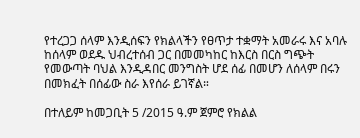የተረጋጋ ሰላም እንዲሰፍን የክልላችን የፀጥታ ተቋማት አመራሩ እና አባሉ ከሰላም ወደዱ ህብረተሰብ ጋር በመመካከር ከእርስ በርስ ግጭት የመውጣት ባህል እንዲዳበር መንግስት ሆደ ሰፊ በመሆን ለሰላም በሩን በመክፈት በሰፊው ስራ እየሰራ ይገኛል።

በተለይም ከመጋቢት 5 /2015 ዓ.ም ጀምሮ የክልል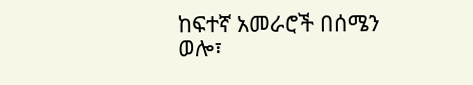ከፍተኛ አመራሮች በሰሜን ወሎ፣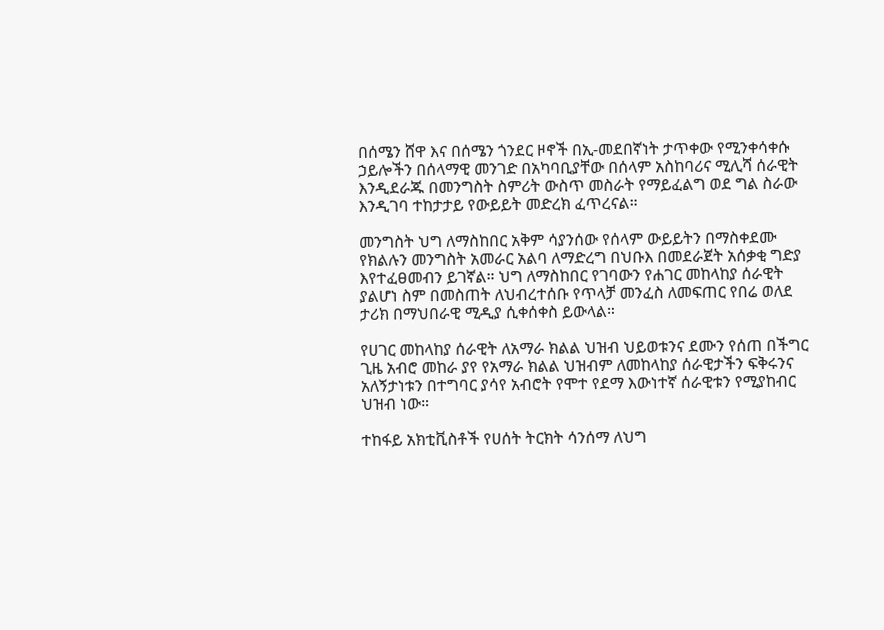በሰሜን ሸዋ እና በሰሜን ጎንደር ዞኖች በኢ-መደበኛነት ታጥቀው የሚንቀሳቀሱ ኃይሎችን በሰላማዊ መንገድ በአካባቢያቸው በሰላም አስከባሪና ሚሊሻ ሰራዊት እንዲደራጁ በመንግስት ስምሪት ውስጥ መስራት የማይፈልግ ወደ ግል ስራው እንዲገባ ተከታታይ የውይይት መድረክ ፈጥረናል።

መንግስት ህግ ለማስከበር አቅም ሳያንሰው የሰላም ውይይትን በማስቀደሙ የክልሉን መንግስት አመራር አልባ ለማድረግ በህቡእ በመደራጀት አሰቃቂ ግድያ እየተፈፀመብን ይገኛል። ህግ ለማስከበር የገባውን የሐገር መከላከያ ሰራዊት ያልሆነ ስም በመስጠት ለህብረተሰቡ የጥላቻ መንፈስ ለመፍጠር የበሬ ወለደ ታሪክ በማህበራዊ ሚዲያ ሲቀሰቀስ ይውላል።

የሀገር መከላከያ ሰራዊት ለአማራ ክልል ህዝብ ህይወቱንና ደሙን የሰጠ በችግር ጊዜ አብሮ መከራ ያየ የአማራ ክልል ህዝብም ለመከላከያ ሰራዊታችን ፍቅሩንና አለኝታነቱን በተግባር ያሳየ አብሮት የሞተ የደማ እውነተኛ ሰራዊቱን የሚያከብር ህዝብ ነው።

ተከፋይ አክቲቪስቶች የሀሰት ትርክት ሳንሰማ ለህግ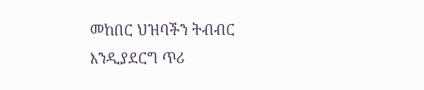መከበር ህዝባችን ትብብር እንዲያደርግ ጥሪ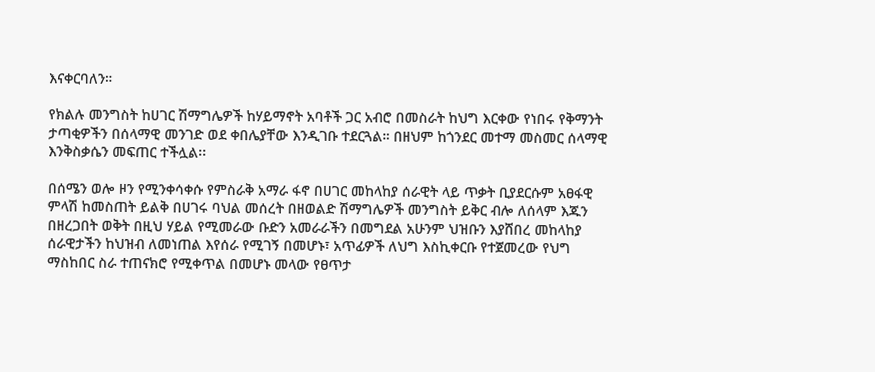እናቀርባለን።

የክልሉ መንግስት ከሀገር ሽማግሌዎች ከሃይማኖት አባቶች ጋር አብሮ በመስራት ከህግ እርቀው የነበሩ የቅማንት ታጣቂዎችን በሰላማዊ መንገድ ወደ ቀበሌያቸው እንዲገቡ ተደርጓል። በዘህም ከጎንደር መተማ መስመር ሰላማዊ እንቅስቃሴን መፍጠር ተችሏል፡፡

በሰሜን ወሎ ዞን የሚንቀሳቀሱ የምስራቅ አማራ ፋኖ በሀገር መከላከያ ሰራዊት ላይ ጥቃት ቢያደርሱም አፀፋዊ ምላሽ ከመስጠት ይልቅ በሀገሩ ባህል መሰረት በዘወልድ ሽማግሌዎች መንግስት ይቅር ብሎ ለሰላም እጁን በዘረጋበት ወቅት በዚህ ሃይል የሚመራው ቡድን አመራራችን በመግደል አሁንም ህዝቡን እያሸበረ መከላከያ ሰራዊታችን ከህዝብ ለመነጠል እየሰራ የሚገኝ በመሆኑ፣ አጥፊዎች ለህግ እስኪቀርቡ የተጀመረው የህግ ማስከበር ስራ ተጠናክሮ የሚቀጥል በመሆኑ መላው የፀጥታ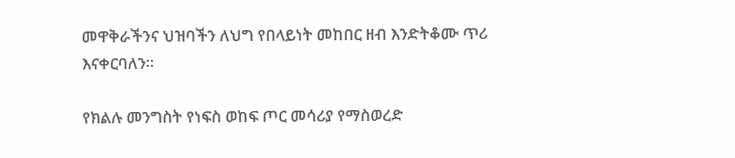መዋቅራችንና ህዝባችን ለህግ የበላይነት መከበር ዘብ እንድትቆሙ ጥሪ እናቀርባለን፡፡

የክልሉ መንግስት የነፍስ ወከፍ ጦር መሳሪያ የማስወረድ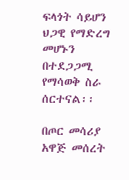ፍላጎት ሳይሆን ህጋዊ የማድረግ መሆኑን በተደጋጋሚ የማሳወቅ ስራ ሰርተናል፡፡

በጦር መሳሪያ አዋጅ መሰረት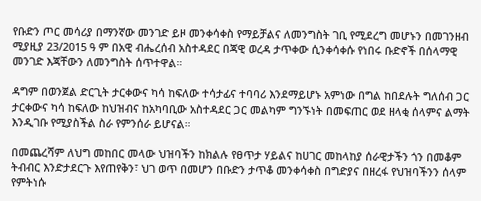የቡድን ጦር መሳሪያ በማንኛው መንገድ ይዞ መንቀሳቀስ የማይቻልና ለመንግስት ገቢ የሚደረግ መሆኑን በመገንዘብ ሚያዚያ 23/2015 ዓ ም በአዊ ብሔረሰብ አስተዳደር በጃዊ ወረዳ ታጥቀው ሲንቀሳቀሱ የነበሩ ቡድኖች በሰላማዊ መንገድ እጃቸውን ለመንግስት ሰጥተዋል።

ዳግም በወንጀል ድርጊት ታርቀውና ካሳ ከፍለው ተሳታፊና ተባባሪ እንደማይሆኑ አምነው በግል ከበደሉት ግለሰብ ጋር ታርቀውና ካሳ ከፍለው ከህዝብና ከአካባቢው አስተዳደር ጋር መልካም ግንኙነት በመፍጠር ወደ ዘላቂ ሰላምና ልማት እንዲገቡ የሚያስችል ስራ የምንሰራ ይሆናል።

በመጨረሻም ለህግ መከበር መላው ህዝባችን ከክልሉ የፀጥታ ሃይልና ከሀገር መከላከያ ሰራዊታችን ጎን በመቆም ትብብር እንድታደርጉ እየጠየቅን፣ ህገ ወጥ በመሆን በቡድን ታጥቆ መንቀሳቀስ በግድያና በዘረፋ የህዝባችንን ሰላም የምትነሱ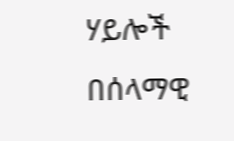ሃይሎች በሰላማዊ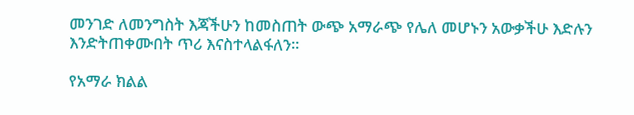መንገድ ለመንግስት እጃችሁን ከመስጠት ውጭ አማራጭ የሌለ መሆኑን አውቃችሁ እድሉን እንድትጠቀሙበት ጥሪ እናስተላልፋለን።

የአማራ ክልል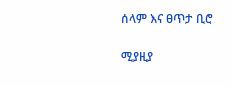ሰላም እና ፀጥታ ቢሮ

ሚያዚያ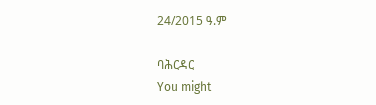24/2015 ዓ.ም

ባሕርዳር
You might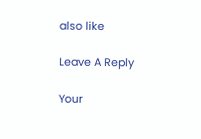also like

Leave A Reply

Your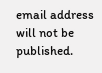email address will not be published.